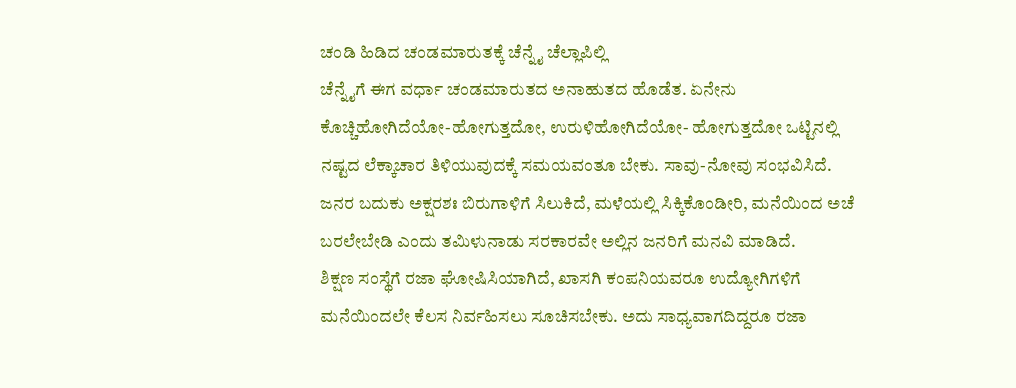ಚಂಡಿ ಹಿಡಿದ ಚಂಡಮಾರುತಕ್ಕೆ ಚೆನ್ನೈ ಚೆಲ್ಲಾಪಿಲ್ಲಿ
ಚೆನ್ನೈಗೆ ಈಗ ವರ್ಧಾ ಚಂಡಮಾರುತದ ಅನಾಹುತದ ಹೊಡೆತ. ಏನೇನು ಕೊಚ್ಚಿಹೋಗಿದೆಯೋ-ಹೋಗುತ್ತದೋ, ಉರುಳಿಹೋಗಿದೆಯೋ- ಹೋಗುತ್ತದೋ ಒಟ್ಟಿನಲ್ಲಿ ನಷ್ಟದ ಲೆಕ್ಕಾಚಾರ ತಿಳಿಯುವುದಕ್ಕೆ ಸಮಯವಂತೂ ಬೇಕು. ಸಾವು-ನೋವು ಸಂಭವಿಸಿದೆ. ಜನರ ಬದುಕು ಅಕ್ಷರಶಃ ಬಿರುಗಾಳಿಗೆ ಸಿಲುಕಿದೆ, ಮಳೆಯಲ್ಲಿ ಸಿಕ್ಕಿಕೊಂಡೀರಿ, ಮನೆಯಿಂದ ಅಚೆ ಬರಲೇಬೇಡಿ ಎಂದು ತಮಿಳುನಾಡು ಸರಕಾರವೇ ಅಲ್ಲಿನ ಜನರಿಗೆ ಮನವಿ ಮಾಡಿದೆ.
ಶಿಕ್ಷಣ ಸಂಸ್ಥೆಗೆ ರಜಾ ಘೋಷಿಸಿಯಾಗಿದೆ, ಖಾಸಗಿ ಕಂಪನಿಯವರೂ ಉದ್ಯೋಗಿಗಳಿಗೆ ಮನೆಯಿಂದಲೇ ಕೆಲಸ ನಿರ್ವಹಿಸಲು ಸೂಚಿಸಬೇಕು. ಅದು ಸಾಧ್ಯವಾಗದಿದ್ದರೂ ರಜಾ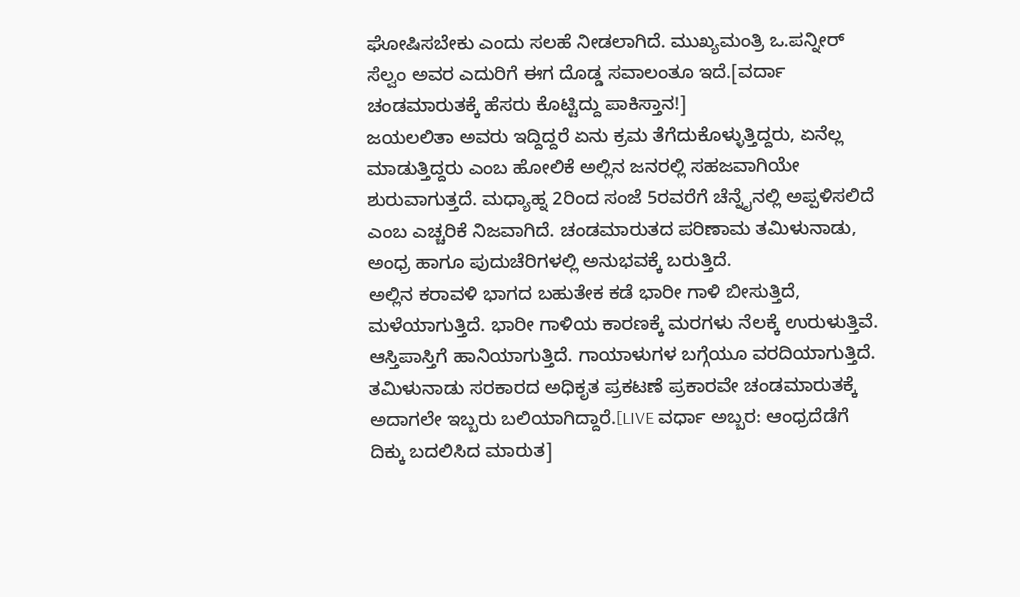ಘೋಷಿಸಬೇಕು ಎಂದು ಸಲಹೆ ನೀಡಲಾಗಿದೆ. ಮುಖ್ಯಮಂತ್ರಿ ಒ.ಪನ್ನೀರ್ ಸೆಲ್ವಂ ಅವರ ಎದುರಿಗೆ ಈಗ ದೊಡ್ಡ ಸವಾಲಂತೂ ಇದೆ.[ವರ್ದಾ ಚಂಡಮಾರುತಕ್ಕೆ ಹೆಸರು ಕೊಟ್ಟಿದ್ದು ಪಾಕಿಸ್ತಾನ!]
ಜಯಲಲಿತಾ ಅವರು ಇದ್ದಿದ್ದರೆ ಏನು ಕ್ರಮ ತೆಗೆದುಕೊಳ್ಳುತ್ತಿದ್ದರು, ಏನೆಲ್ಲ ಮಾಡುತ್ತಿದ್ದರು ಎಂಬ ಹೋಲಿಕೆ ಅಲ್ಲಿನ ಜನರಲ್ಲಿ ಸಹಜವಾಗಿಯೇ ಶುರುವಾಗುತ್ತದೆ. ಮಧ್ಯಾಹ್ನ 2ರಿಂದ ಸಂಜೆ 5ರವರೆಗೆ ಚೆನ್ನೈನಲ್ಲಿ ಅಪ್ಪಳಿಸಲಿದೆ ಎಂಬ ಎಚ್ಚರಿಕೆ ನಿಜವಾಗಿದೆ. ಚಂಡಮಾರುತದ ಪರಿಣಾಮ ತಮಿಳುನಾಡು, ಅಂಧ್ರ ಹಾಗೂ ಪುದುಚೆರಿಗಳಲ್ಲಿ ಅನುಭವಕ್ಕೆ ಬರುತ್ತಿದೆ.
ಅಲ್ಲಿನ ಕರಾವಳಿ ಭಾಗದ ಬಹುತೇಕ ಕಡೆ ಭಾರೀ ಗಾಳಿ ಬೀಸುತ್ತಿದೆ, ಮಳೆಯಾಗುತ್ತಿದೆ. ಭಾರೀ ಗಾಳಿಯ ಕಾರಣಕ್ಕೆ ಮರಗಳು ನೆಲಕ್ಕೆ ಉರುಳುತ್ತಿವೆ. ಆಸ್ತಿಪಾಸ್ತಿಗೆ ಹಾನಿಯಾಗುತ್ತಿದೆ. ಗಾಯಾಳುಗಳ ಬಗ್ಗೆಯೂ ವರದಿಯಾಗುತ್ತಿದೆ. ತಮಿಳುನಾಡು ಸರಕಾರದ ಅಧಿಕೃತ ಪ್ರಕಟಣೆ ಪ್ರಕಾರವೇ ಚಂಡಮಾರುತಕ್ಕೆ ಅದಾಗಲೇ ಇಬ್ಬರು ಬಲಿಯಾಗಿದ್ದಾರೆ.[LIVE ವರ್ಧಾ ಅಬ್ಬರ: ಆಂಧ್ರದೆಡೆಗೆ ದಿಕ್ಕು ಬದಲಿಸಿದ ಮಾರುತ]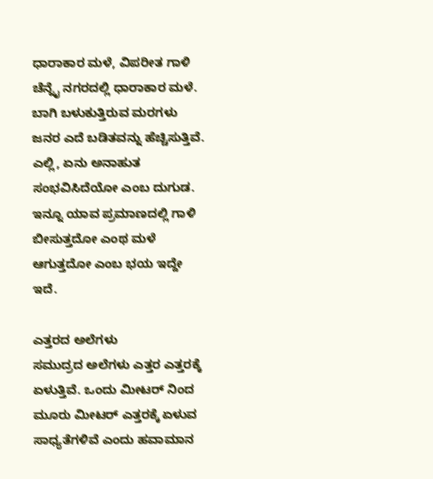ಧಾರಾಕಾರ ಮಳೆ, ವಿಪರೀತ ಗಾಳಿ
ಚೆನ್ನೈ ನಗರದಲ್ಲಿ ಧಾರಾಕಾರ ಮಳೆ. ಬಾಗಿ ಬಳುಕುತ್ತಿರುವ ಮರಗಳು ಜನರ ಎದೆ ಬಡಿತವನ್ನು ಹೆಚ್ಚಿಸುತ್ತಿವೆ. ಎಲ್ಲಿ, ಏನು ಅನಾಹುತ ಸಂಭವಿಸಿದೆಯೋ ಎಂಬ ದುಗುಡ. ಇನ್ನೂ ಯಾವ ಪ್ರಮಾಣದಲ್ಲಿ ಗಾಳಿ ಬೀಸುತ್ತದೋ ಎಂಥ ಮಳೆ ಆಗುತ್ತದೋ ಎಂಬ ಭಯ ಇದ್ದೇ ಇದೆ.

ಎತ್ತರದ ಅಲೆಗಳು
ಸಮುದ್ರದ ಅಲೆಗಳು ಎತ್ತರ ಎತ್ತರಕ್ಕೆ ಏಳುತ್ತಿವೆ. ಒಂದು ಮೀಟರ್ ನಿಂದ ಮೂರು ಮೀಟರ್ ಎತ್ತರಕ್ಕೆ ಏಳುವ ಸಾಧ್ಯತೆಗಳಿವೆ ಎಂದು ಹವಾಮಾನ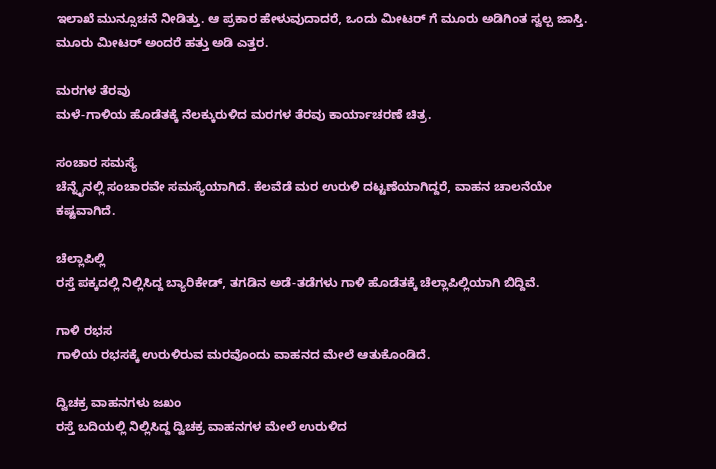ಇಲಾಖೆ ಮುನ್ಸೂಚನೆ ನೀಡಿತ್ತು. ಆ ಪ್ರಕಾರ ಹೇಳುವುದಾದರೆ, ಒಂದು ಮೀಟರ್ ಗೆ ಮೂರು ಅಡಿಗಿಂತ ಸ್ವಲ್ಪ ಜಾಸ್ತಿ. ಮೂರು ಮೀಟರ್ ಅಂದರೆ ಹತ್ತು ಅಡಿ ಎತ್ತರ.

ಮರಗಳ ತೆರವು
ಮಳೆ-ಗಾಳಿಯ ಹೊಡೆತಕ್ಕೆ ನೆಲಕ್ಕುರುಳಿದ ಮರಗಳ ತೆರವು ಕಾರ್ಯಾಚರಣೆ ಚಿತ್ರ.

ಸಂಚಾರ ಸಮಸ್ಯೆ
ಚೆನ್ನೈನಲ್ಲಿ ಸಂಚಾರವೇ ಸಮಸ್ಯೆಯಾಗಿದೆ. ಕೆಲವೆಡೆ ಮರ ಉರುಳಿ ದಟ್ಟಣೆಯಾಗಿದ್ದರೆ, ವಾಹನ ಚಾಲನೆಯೇ ಕಷ್ಟವಾಗಿದೆ.

ಚೆಲ್ಲಾಪಿಲ್ಲಿ
ರಸ್ತೆ ಪಕ್ಕದಲ್ಲಿ ನಿಲ್ಲಿಸಿದ್ದ ಬ್ಯಾರಿಕೇಡ್, ತಗಡಿನ ಅಡೆ-ತಡೆಗಳು ಗಾಳಿ ಹೊಡೆತಕ್ಕೆ ಚೆಲ್ಲಾಪಿಲ್ಲಿಯಾಗಿ ಬಿದ್ದಿವೆ.

ಗಾಳಿ ರಭಸ
ಗಾಳಿಯ ರಭಸಕ್ಕೆ ಉರುಳಿರುವ ಮರವೊಂದು ವಾಹನದ ಮೇಲೆ ಆತುಕೊಂಡಿದೆ.

ದ್ವಿಚಕ್ರ ವಾಹನಗಳು ಜಖಂ
ರಸ್ತೆ ಬದಿಯಲ್ಲಿ ನಿಲ್ಲಿಸಿದ್ದ ದ್ವಿಚಕ್ರ ವಾಹನಗಳ ಮೇಲೆ ಉರುಳಿದ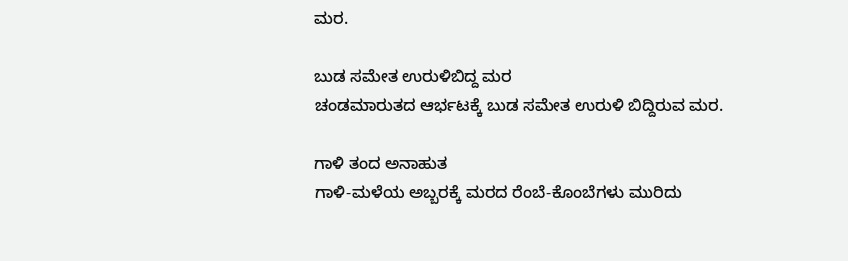ಮರ.

ಬುಡ ಸಮೇತ ಉರುಳಿಬಿದ್ದ ಮರ
ಚಂಡಮಾರುತದ ಆರ್ಭಟಕ್ಕೆ ಬುಡ ಸಮೇತ ಉರುಳಿ ಬಿದ್ದಿರುವ ಮರ.

ಗಾಳಿ ತಂದ ಅನಾಹುತ
ಗಾಳಿ-ಮಳೆಯ ಅಬ್ಬರಕ್ಕೆ ಮರದ ರೆಂಬೆ-ಕೊಂಬೆಗಳು ಮುರಿದು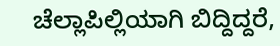ಚೆಲ್ಲಾಪಿಲ್ಲಿಯಾಗಿ ಬಿದ್ದಿದ್ದರೆ,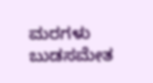ಮರಗಳು ಬುಡಸಮೇತ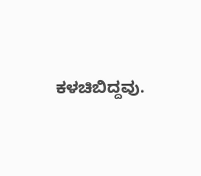ಕಳಚಿಬಿದ್ದವು.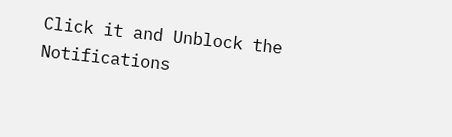Click it and Unblock the Notifications